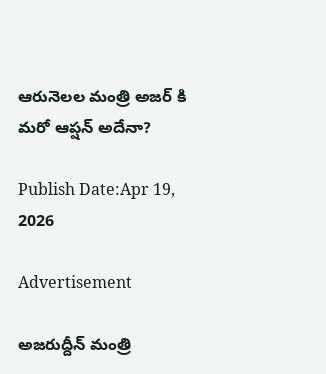ఆరునెలల మంత్రి అజ‌ర్ కి మ‌రో ఆప్ష‌న్ అదేనా?

Publish Date:Apr 19, 2026

Advertisement

అజ‌రుద్దీన్ మంత్రి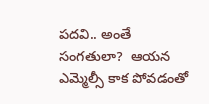ప‌ద‌వి.. అంతే సంగ‌తులా?  ఆయ‌న ఎమ్మెల్సీ కాక పోవ‌డంతో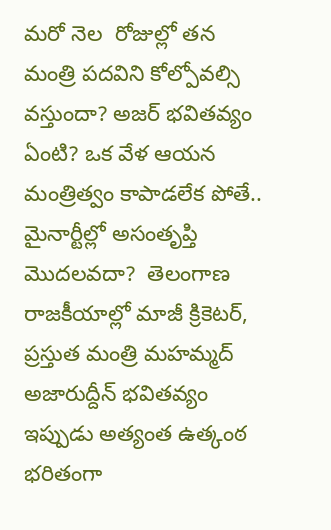మరో నెల  రోజుల్లో త‌న మంత్రి పదవిని కోల్పోవ‌ల్సి వ‌స్తుందా? అజ‌ర్ భ‌విత‌వ్యం ఏంటి? ఒక వేళ ఆయ‌న మంత్రిత్వం కాపాడ‌లేక పోతే.. మైనార్టీల్లో అసంతృప్తి  మొద‌ల‌వ‌దా?  తెలంగాణ రాజకీయాల్లో మాజీ క్రికెటర్, ప్రస్తుత మంత్రి మహమ్మద్ అజారుద్దీన్ భవితవ్యం ఇప్పుడు అత్యంత ఉత్కంఠ భ‌రితంగా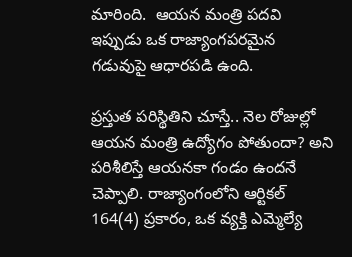మారింది.  ఆయన మంత్రి పదవి ఇప్పుడు ఒక రాజ్యాంగపరమైన గడువుపై ఆధారపడి ఉంది.

ప్రస్తుత పరిస్థితిని చూస్తే.. నెల రోజుల్లో ఆయన మంత్రి ఉద్యోగం పోతుందా? అని ప‌రిశీలిస్తే ఆయ‌న‌కా గండం ఉందనే చెప్పాలి. రాజ్యాంగంలోని ఆర్టికల్ 164(4) ప్రకారం, ఒక వ్యక్తి ఎమ్మెల్యే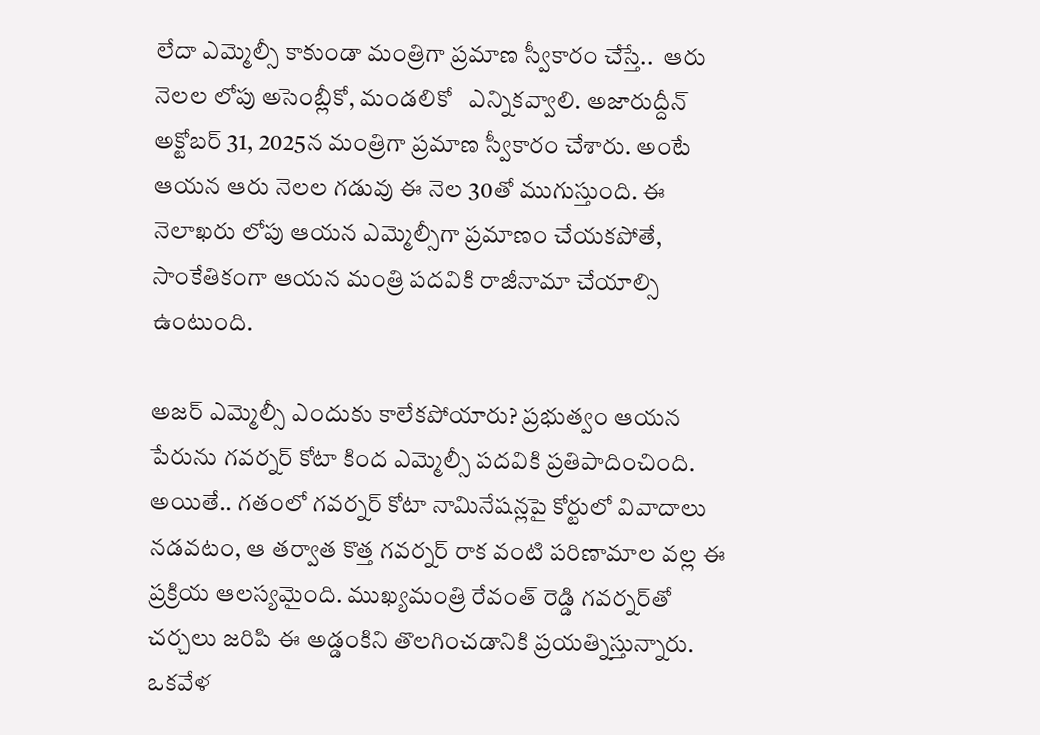లేదా ఎమ్మెల్సీ కాకుండా మంత్రిగా ప్రమాణ స్వీకారం చేస్తే..  ఆరు నెలల లోపు అసెంబ్లీకో, మండలికో   ఎన్నికవ్వాలి. అజారుద్దీన్  అక్టోబర్ 31, 2025న మంత్రిగా ప్రమాణ స్వీకారం చేశారు. అంటే ఆయన ఆరు నెలల గడువు ఈ నెల 30తో ముగుస్తుంది. ఈ నెలాఖరు లోపు ఆయన ఎమ్మెల్సీగా ప్రమాణం చేయకపోతే, సాంకేతికంగా ఆయన మంత్రి పదవికి రాజీనామా చేయాల్సి ఉంటుంది.

అజ‌ర్ ఎమ్మెల్సీ ఎందుకు కాలేకపోయారు? ప్రభుత్వం ఆయన పేరును గవర్నర్ కోటా కింద ఎమ్మెల్సీ పదవికి ప్రతిపాదించింది. అయితే.. గతంలో గవర్నర్ కోటా నామినేషన్లపై కోర్టులో వివాదాలు నడవటం, ఆ తర్వాత కొత్త గవర్నర్ రాక వంటి పరిణామాల వల్ల ఈ ప్రక్రియ ఆలస్యమైంది. ముఖ్యమంత్రి రేవంత్ రెడ్డి గవర్నర్‌తో చర్చలు జరిపి ఈ అడ్డంకిని తొలగించడానికి ప్రయత్నిస్తున్నారు. ఒకవేళ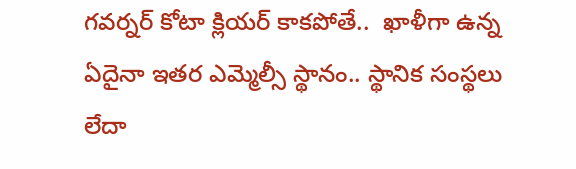గవర్నర్ కోటా క్లియర్ కాకపోతే..  ఖాళీగా ఉన్న ఏదైనా ఇతర ఎమ్మెల్సీ స్థానం.. స్థానిక సంస్థలు లేదా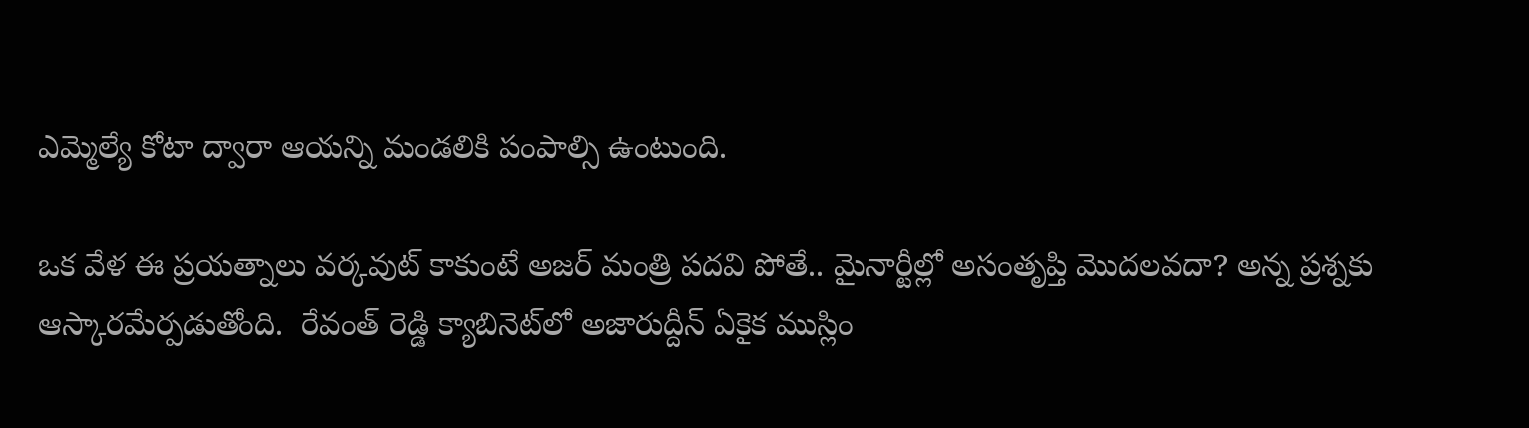ఎమ్మెల్యే కోటా ద్వారా ఆయన్ని మండ‌లికి పంపాల్సి ఉంటుంది.

ఒక వేళ ఈ ప్ర‌య‌త్నాలు వ‌ర్క‌వుట్ కాకుంటే అజ‌ర్ మంత్రి ప‌ద‌వి పోతే.. మైనార్టీల్లో అసంతృప్తి మొదలవదా? అన్న ప్ర‌శ్న‌కు ఆస్కార‌మేర్పడుతోంది.  రేవంత్ రెడ్డి క్యాబినెట్‌లో అజారుద్దీన్ ఏకైక ముస్లిం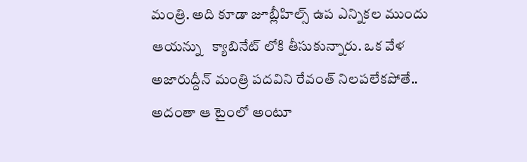మంత్రి. అది కూడా జూబ్లీహిల్స్ ఉప‌ ఎన్నిక‌ల ముందు ఆయ‌న్ను   క్యాబినేట్ లోకి తీసుకున్నారు. ఒక వేళ అజారుద్దీన్ మంత్రి ప‌ద‌విని రేవంత్ నిలపలేకపోతే.. అదంతా ఆ టైంలో అంటూ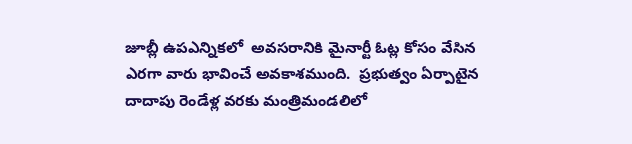జూబ్లీ ఉపఎన్నికలో  అవ‌స‌రానికి మైనార్టీ ఓట్ల కోసం వేసిన ఎర‌గా వారు భావించే అవ‌కాశ‌ముంది.  ప్రభుత్వం ఏర్పాటైన దాదాపు రెండేళ్ల వరకు మంత్రిమండలిలో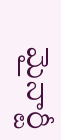మైనార్టీ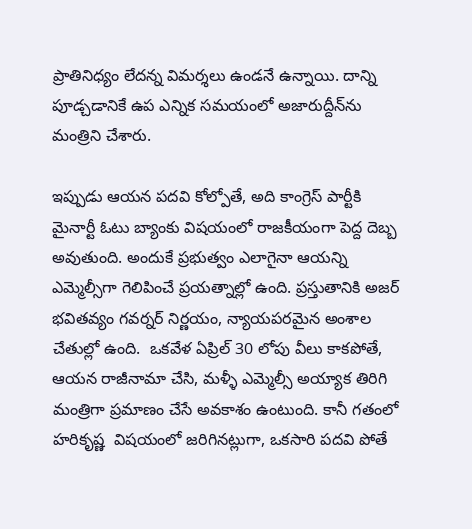ప్రాతినిధ్యం లేదన్న విమర్శలు ఉండ‌నే ఉన్నాయి. దాన్ని పూడ్చడానికే ఉప ఎన్నిక సమయంలో అజారుద్దీన్‌ను మంత్రిని చేశారు.

ఇప్పుడు ఆయన పదవి కోల్పోతే, అది కాంగ్రెస్ పార్టీకి మైనార్టీ ఓటు బ్యాంకు విషయంలో రాజకీయంగా పెద్ద దెబ్బ అవుతుంది. అందుకే ప్రభుత్వం ఎలాగైనా ఆయన్ని ఎమ్మెల్సీగా గెలిపించే ప్రయత్నాల్లో ఉంది. ప్రస్తుతానికి అజర్ భవితవ్యం గవర్నర్ నిర్ణయం, న్యాయపరమైన అంశాల చేతుల్లో ఉంది.  ఒకవేళ ఏప్రిల్ 30 లోపు వీలు కాకపోతే, ఆయన రాజీనామా చేసి, మళ్ళీ ఎమ్మెల్సీ అయ్యాక తిరిగి మంత్రిగా ప్రమాణం చేసే అవకాశం ఉంటుంది. కానీ గతంలో హరికృష్ణ  విషయంలో జరిగినట్లుగా, ఒకసారి పదవి పోతే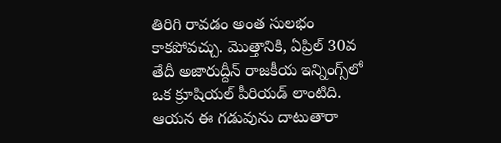తిరిగి రావడం అంత సులభం కాకపోవచ్చు. మొత్తానికి, ఏప్రిల్ 30వ తేదీ అజారుద్దీన్ రాజకీయ ఇన్నింగ్స్‌లో ఒక క్రూషియల్ పీరియ‌డ్ లాంటిది. ఆయన ఈ గడువును దాటుతారా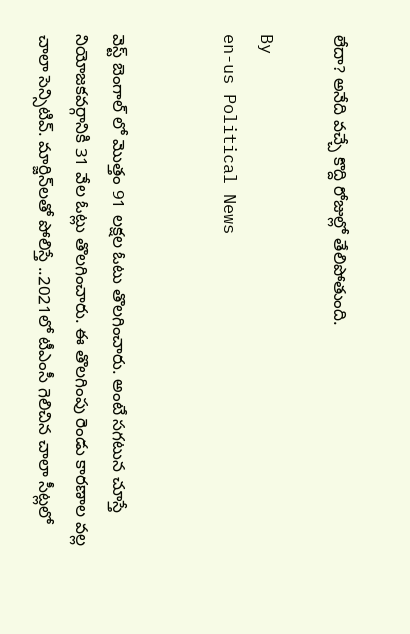లేదా? అనేది వచ్చే కొద్ది రోజుల్లో తేలిపోతుంది.

By
en-us Political News


వెస్ట్ బెంగాల్ లో మొత్తం 91 లక్షల ఓటు తొలగించారు. అంటే సగటున చూస్తే నియోజకవర్గానికి 31 వేల ఓట్లు తొలగించారు. ఈ తొలగింపు రెండు కారణాల వల్ల చాలా సెన్సిటివ్. మార్జిన్‌లతో పోలిస్తే ..2021లో టీఎంసీ గెలిచిన చాలా సీట్లలో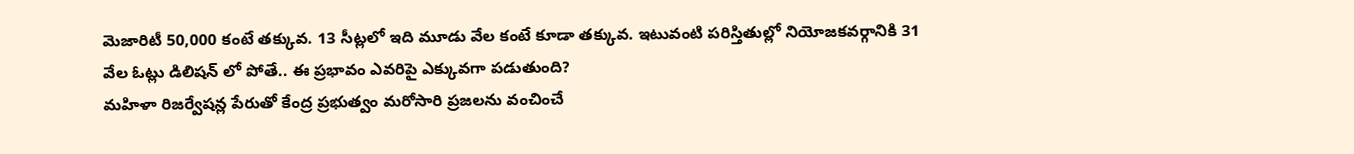మెజారిటీ 50,000 కంటే తక్కువ. 13 సీట్లలో ఇది మూడు వేల కంటే కూడా తక్కువ. ఇటువంటి పరిస్తితుల్లో నియోజకవర్గానికి 31 వేల ఓట్లు డిలిషన్ లో పోతే.. ఈ ప్రభావం ఎవరిపై ఎక్కువగా పడుతుంది?
మహిళా రిజర్వేషన్ల పేరుతో కేంద్ర ప్రభుత్వం మరోసారి ప్రజలను వంచించే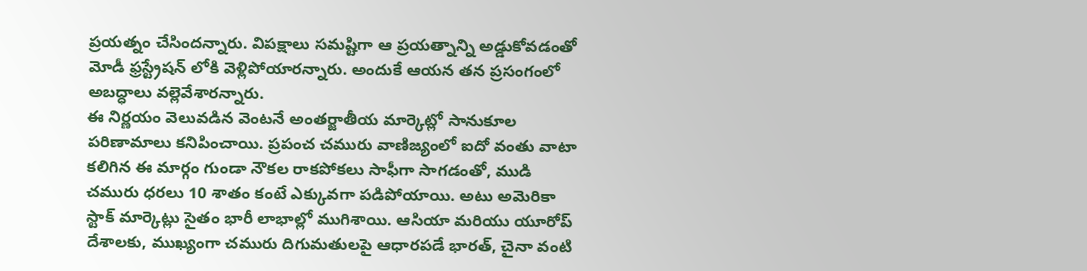ప్రయత్నం చేసిందన్నారు. విపక్షాలు సమష్టిగా ఆ ప్రయత్నాన్ని అడ్డుకోవడంతో మోడీ ఫ్రస్ట్రేషన్ లోకి వెళ్లిపోయారన్నారు. అందుకే ఆయన తన ప్రసంగంలో అబద్ధాలు వల్లెవేశారన్నారు.
ఈ నిర్ణయం వెలువడిన వెంటనే అంతర్జాతీయ మార్కెట్లో సానుకూల పరిణామాలు కనిపించాయి. ప్రపంచ చమురు వాణిజ్యంలో ఐదో వంతు వాటా కలిగిన ఈ మార్గం గుండా నౌకల రాకపోకలు సాఫీగా సాగడంతో, ముడి చమురు ధరలు 10 శాతం కంటే ఎక్కువగా పడిపోయాయి. అటు అమెరికా స్టాక్ మార్కెట్లు సైతం భారీ లాభాల్లో ముగిశాయి. ఆసియా మరియు యూరోప్ దేశాలకు, ముఖ్యంగా చమురు దిగుమతులపై ఆధారపడే భారత్, చైనా వంటి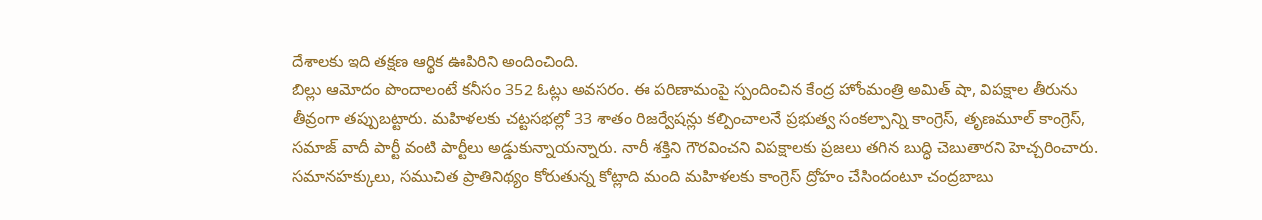దేశాలకు ఇది తక్షణ ఆర్థిక ఊపిరిని అందించింది.
బిల్లు ఆమోదం పొందాలంటే కనీసం 352 ఓట్లు అవసరం. ఈ పరిణామంపై స్పందించిన కేంద్ర హోంమంత్రి అమిత్ షా, విపక్షాల తీరును తీవ్రంగా తప్పుబట్టారు. మహిళలకు చట్టసభల్లో 33 శాతం రిజర్వేషన్లు కల్పించాలనే ప్రభుత్వ సంకల్పాన్ని కాంగ్రెస్, తృణమూల్ కాంగ్రెస్, సమాజ్ వాదీ పార్టీ వంటి పార్టీలు అడ్డుకున్నాయన్నారు. నారీ శక్తిని గౌరవించని విపక్షాలకు ప్రజలు తగిన బుద్ధి చెబుతారని హెచ్చరించారు.
సమానహక్కులు, సముచిత ప్రాతినిథ్యం కోరుతున్న కోట్లాది మంది మహిళలకు కాంగ్రెస్ ద్రోహం చేసిందంటూ చంద్రబాబు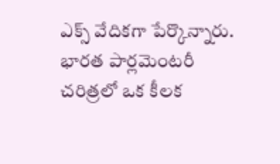ఎక్స్ వేదికగా పేర్కొన్నారు.
భారత పార్లమెంటరీ చరిత్రలో ఒక కీలక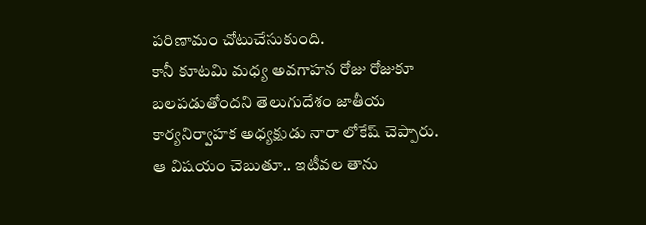పరిణామం చోటుచేసుకుంది.
కానీ కూటమి మధ్య అవగాహన రోజు రోజుకూ బలపడుతోందని తెలుగుదేశం జాతీయ కార్యనిర్వాహక అధ్యక్షుడు నారా లోకేష్ చెప్పారు. ఆ విషయం చెబుతూ.. ఇటీవల తాను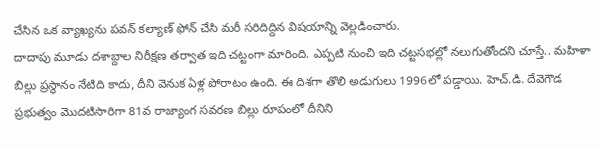చేసిన ఒక వ్యాఖ్యను పవన్ కల్యాణ్ ఫోన్ చేసి మరీ సరిదిద్దిన విషయాన్ని వెల్లడించారు.
దాదాపు మూడు దశాబ్దాల నిరీక్షణ తర్వాత ఇది చట్టంగా మారింది. ఎప్పటి నుంచి ఇది చట్టసభల్లో నలుగుతోందని చూస్తే.. మహిళా బిల్లు ప్రస్థానం నేటిది కాదు, దీని వెనుక ఏళ్ల పోరాటం ఉంది. ఈ దిశగా తొలి అడుగులు 1996లో పడ్డాయి. హెచ్.డి. దేవెగౌడ ప్రభుత్వం మొదటిసారిగా 81వ రాజ్యాంగ సవరణ బిల్లు రూపంలో దీనిని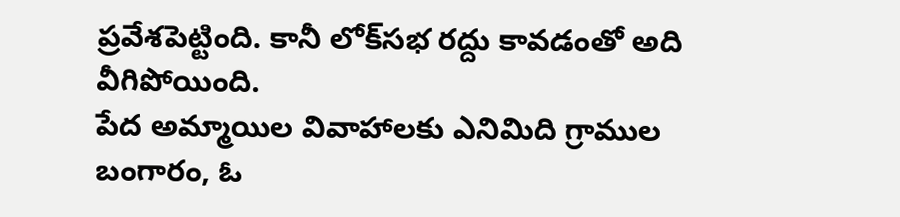ప్రవేశపెట్టింది. కానీ లోక్‌సభ రద్దు కావడంతో అది వీగిపోయింది.
పేద అమ్మాయిల వివాహాలకు ఎనిమిది గ్రాముల బంగారం, ఓ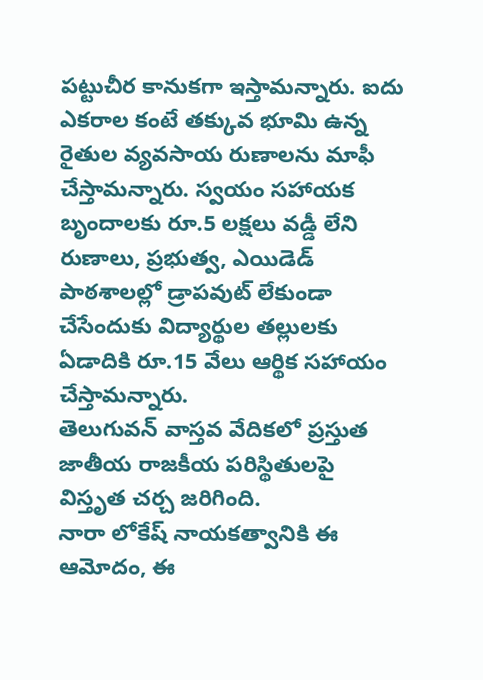పట్టుచీర కానుకగా ఇస్తామన్నారు. ఐదు ఎకరాల కంటే తక్కువ భూమి ఉన్న రైతుల వ్యవసాయ రుణాలను మాఫీ చేస్తామన్నారు. స్వయం సహాయక బృందాలకు రూ.5 లక్షలు వడ్డీ లేని రుణాలు, ప్రభుత్వ, ఎయిడెడ్ పాఠశాలల్లో డ్రాపవుట్‌ లేకుండా చేసేందుకు విద్యార్థుల తల్లులకు ఏడాదికి రూ.15 వేలు ఆర్థిక సహాయం చేస్తామన్నారు.
తెలుగువన్ వాస్తవ వేదికలో ప్రస్తుత జాతీయ రాజకీయ పరిస్థితులపై విస్తృత చర్చ జరిగింది.
నారా లోకేష్ నాయకత్వానికి ఈ ఆమోదం, ఈ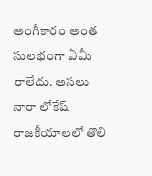అంగీకారం అంత సులభంగా ఏమీ రాలేదు. అసలు నారా లోకేష్ రాజకీయాలలో తొలి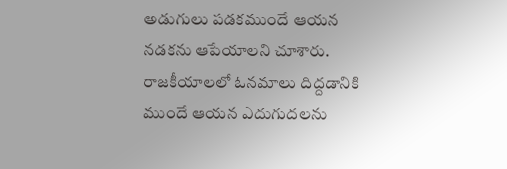అడుగులు పడకముందే ఆయన నడకను ఆపేయాలని చూశారు. రాజకీయాలలో ఓనమాలు దిద్దడానికి ముందే ఆయన ఎదుగుదలను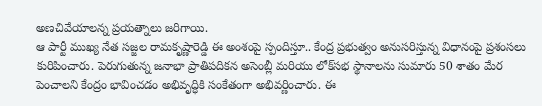అణచివేయాలన్న ప్రయత్నాలు జరిగాయి.
ఆ పార్టీ ముఖ్య నేత సజ్జల రామకృష్ణారెడ్డి ఈ అంశంపై స్పందిస్తూ.. కేంద్ర ప్రభుత్వం అనుసరిస్తున్న విధానంపై ప్రశంసలు కురిపించారు. పెరుగుతున్న జనాభా ప్రాతిపదికన అసెంబ్లీ మరియు లోక్‌సభ స్థానాలను సుమారు 50 శాతం మేర పెంచాలని కేంద్రం భావించడం అభివృద్ధికి సంకేతంగా అభివర్ణించారు. ఈ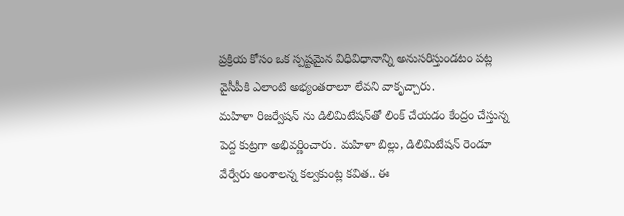ప్రక్రియ కోసం ఒక స్పష్టమైన విధివిధానాన్ని అనుసరిస్తుండటం పట్ల వైసీపీకి ఎలాంటి అభ్యంతరాలూ లేవని వాకృచ్చారు.
మహిళా రిజర్వేషన్ ను డిలిమిటేషన్‌తో లింక్ చేయడం కేంద్రం చేస్తున్న పెద్ద కుట్రగా అభివర్ణించారు. మహిళా బిల్లు, డిలిమిటేషన్ రెండూ వేర్వేరు అంశాలన్న కల్వకుంట్ల కవిత.. ఈ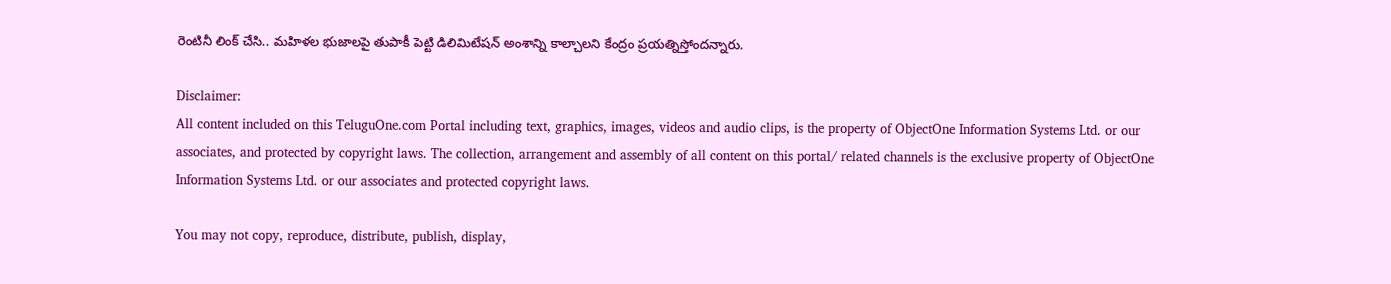రెంటినీ లింక్ చేసి.. మహిళల భుజాలపై తుపాకీ పెట్టి డిలిమిటేషన్ అంశాన్ని కాల్చాలని కేంద్రం ప్రయత్నిస్తోందన్నారు.

Disclaimer:
All content included on this TeluguOne.com Portal including text, graphics, images, videos and audio clips, is the property of ObjectOne Information Systems Ltd. or our associates, and protected by copyright laws. The collection, arrangement and assembly of all content on this portal/ related channels is the exclusive property of ObjectOne Information Systems Ltd. or our associates and protected copyright laws.

You may not copy, reproduce, distribute, publish, display,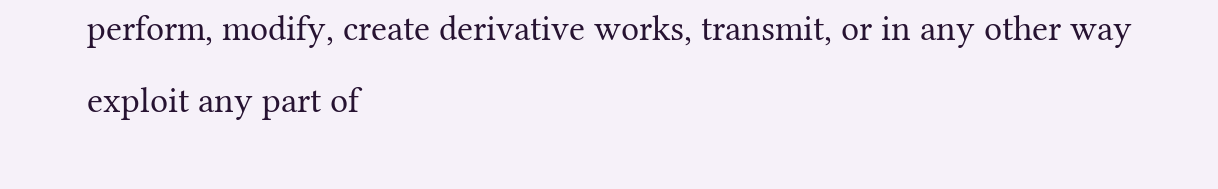perform, modify, create derivative works, transmit, or in any other way exploit any part of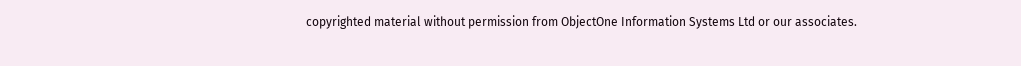copyrighted material without permission from ObjectOne Information Systems Ltd or our associates.